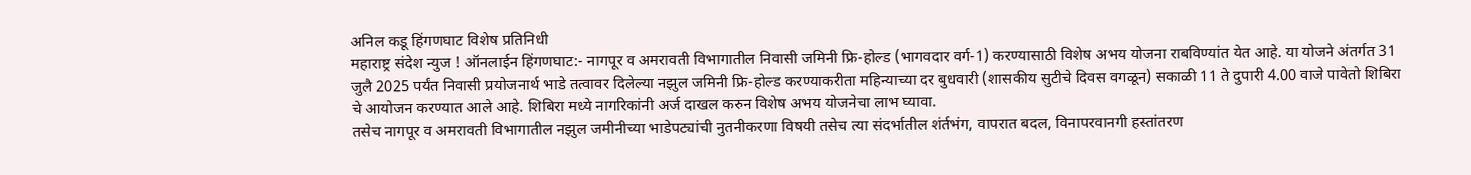अनिल कडू हिंगणघाट विशेष प्रतिनिधी
महाराष्ट्र संदेश न्युज ! ऑनलाईन हिंगणघाट:- नागपूर व अमरावती विभागातील निवासी जमिनी फ्रि-होल्ड (भागवदार वर्ग-1) करण्यासाठी विशेष अभय योजना राबविण्यांत येत आहे. या योजने अंतर्गत 31 जुलै 2025 पर्यंत निवासी प्रयोजनार्थ भाडे तत्वावर दिलेल्या नझुल जमिनी फ्रि-होल्ड करण्याकरीता महिन्याच्या दर बुधवारी (शासकीय सुटीचे दिवस वगळून) सकाळी 11 ते दुपारी 4.00 वाजे पावेतो शिबिरा चे आयोजन करण्यात आले आहे. शिबिरा मध्ये नागरिकांनी अर्ज दाखल करुन विशेष अभय योजनेचा लाभ घ्यावा.
तसेच नागपूर व अमरावती विभागातील नझुल जमीनीच्या भाडेपट्यांची नुतनीकरणा विषयी तसेच त्या संदर्भातील शंर्तभंग, वापरात बदल, विनापरवानगी हस्तांतरण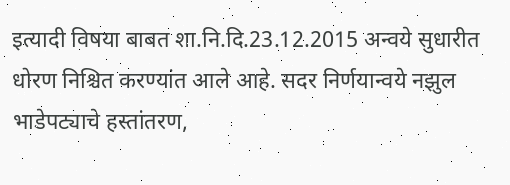इत्यादी विषया बाबत शा.नि.दि.23.12.2015 अन्वये सुधारीत धोरण निश्चित करण्यांत आले आहे. सदर निर्णयान्वये नझुल भाडेपट्याचे हस्तांतरण,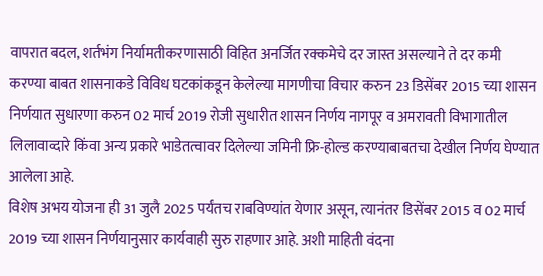वापरात बदल, शर्तभंग निर्यामतीकरणासाठी विहित अनर्जित रक्कमेचे दर जास्त असल्याने ते दर कमी करण्या बाबत शासनाकडे विविध घटकांकडून केलेल्या मागणीचा विचार करुन 23 डिसेंबर 2015 च्या शासन निर्णयात सुधारणा करुन 02 मार्च 2019 रोजी सुधारीत शासन निर्णय नागपूर व अमरावती विभागातील लिलावाव्दारे किंवा अन्य प्रकारे भाडेतत्वावर दिलेल्या जमिनी फ्रि-होल्ड करण्याबाबतचा देखील निर्णय घेण्यात आलेला आहे.
विशेष अभय योजना ही 31 जुलै 2025 पर्यंतच राबविण्यांत येणार असून, त्यानंतर डिसेंबर 2015 व 02 मार्च 2019 च्या शासन निर्णयानुसार कार्यवाही सुरु राहणार आहे. अशी माहिती वंदना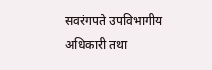सवरंगपते उपविभागीय अधिकारी तथा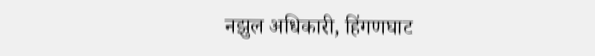नझुल अधिकारी, हिंगणघाट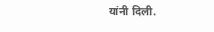यांनी दिली.